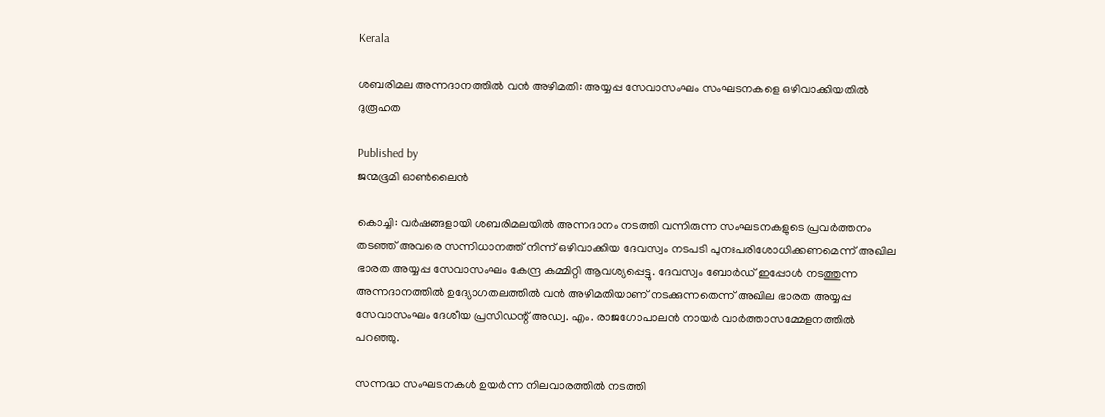Kerala

ശബരിമല അന്നദാനത്തില്‍ വന്‍ അഴിമതി: അയ്യപ്പ സേവാസംഘം സംഘടനകളെ ഒഴിവാക്കിയതില്‍ ദുരൂഹത

Published by
ജന്മഭൂമി ഓണ്‍ലൈന്‍

കൊച്ചി: വര്‍ഷങ്ങളായി ശബരിമലയില്‍ അന്നദാനം നടത്തി വന്നിരുന്ന സംഘടനകളുടെ പ്രവര്‍ത്തനം തടഞ്ഞ് അവരെ സന്നിധാനത്ത് നിന്ന് ഒഴിവാക്കിയ ദേവസ്വം നടപടി പുനഃപരിശോധിക്കണമെന്ന് അഖില ഭാരത അയ്യപ്പ സേവാസംഘം കേന്ദ്ര കമ്മിറ്റി ആവശ്യപ്പെട്ടു. ദേവസ്വം ബോര്‍ഡ് ഇപ്പോള്‍ നടത്തുന്ന അന്നദാനത്തില്‍ ഉദ്യോഗതലത്തില്‍ വന്‍ അഴിമതിയാണ് നടക്കുന്നതെന്ന് അഖില ഭാരത അയ്യപ്പ സേവാസംഘം ദേശീയ പ്രസിഡന്റ് അഡ്വ. എം. രാജഗോപാലന്‍ നായര്‍ വാര്‍ത്താസമ്മേളനത്തില്‍ പറഞ്ഞു.

സന്നദ്ധ സംഘടനകള്‍ ഉയര്‍ന്ന നിലവാരത്തില്‍ നടത്തി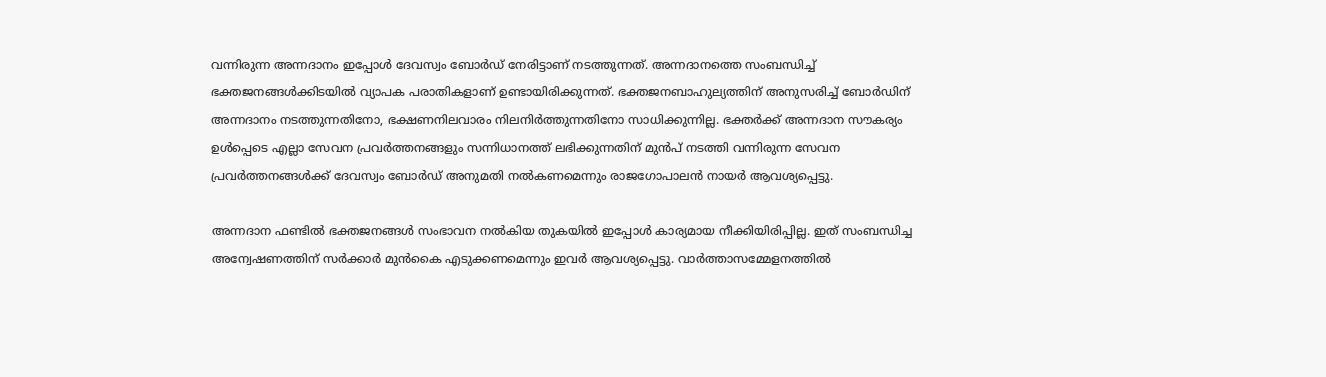വന്നിരുന്ന അന്നദാനം ഇപ്പോള്‍ ദേവസ്വം ബോര്‍ഡ് നേരിട്ടാണ് നടത്തുന്നത്. അന്നദാനത്തെ സംബന്ധിച്ച് ഭക്തജനങ്ങള്‍ക്കിടയില്‍ വ്യാപക പരാതികളാണ് ഉണ്ടായിരിക്കുന്നത്. ഭക്തജനബാഹുല്യത്തിന് അനുസരിച്ച് ബോര്‍ഡിന് അന്നദാനം നടത്തുന്നതിനോ, ഭക്ഷണനിലവാരം നിലനിര്‍ത്തുന്നതിനോ സാധിക്കുന്നില്ല. ഭക്തര്‍ക്ക് അന്നദാന സൗകര്യം ഉള്‍പ്പെടെ എല്ലാ സേവന പ്രവര്‍ത്തനങ്ങളും സന്നിധാനത്ത് ലഭിക്കുന്നതിന് മുന്‍പ് നടത്തി വന്നിരുന്ന സേവന പ്രവര്‍ത്തനങ്ങള്‍ക്ക് ദേവസ്വം ബോര്‍ഡ് അനുമതി നല്‍കണമെന്നും രാജഗോപാലന്‍ നായര്‍ ആവശ്യപ്പെട്ടു.

അന്നദാന ഫണ്ടില്‍ ഭക്തജനങ്ങള്‍ സംഭാവന നല്‍കിയ തുകയില്‍ ഇപ്പോള്‍ കാര്യമായ നീക്കിയിരിപ്പില്ല. ഇത് സംബന്ധിച്ച അന്വേഷണത്തിന് സര്‍ക്കാര്‍ മുന്‍കൈ എടുക്കണമെന്നും ഇവര്‍ ആവശ്യപ്പെട്ടു. വാര്‍ത്താസമ്മേളനത്തില്‍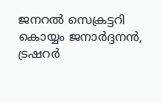ജനറല്‍ സെക്രട്ടറി കൊയ്യം ജനാര്‍ദ്ദനന്‍, ട്രഷറര്‍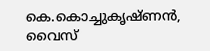കെ.കൊച്ചുകൃഷ്ണന്‍, വൈസ്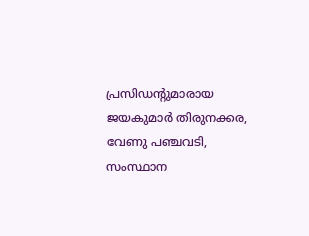പ്രസിഡന്റുമാരായ ജയകുമാര്‍ തിരുനക്കര, വേണു പഞ്ചവടി, സംസ്ഥാന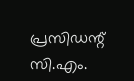പ്രസിഡന്റ് സി.എം.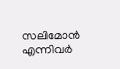സലിമോന്‍ എന്നിവര്‍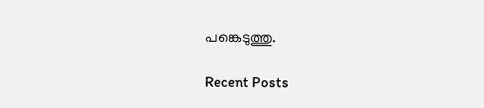പങ്കെടുത്തു.

Recent Posts